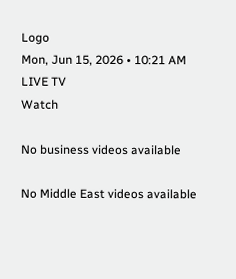Logo
Mon, Jun 15, 2026 • 10:21 AM
LIVE TV
Watch

No business videos available

No Middle East videos available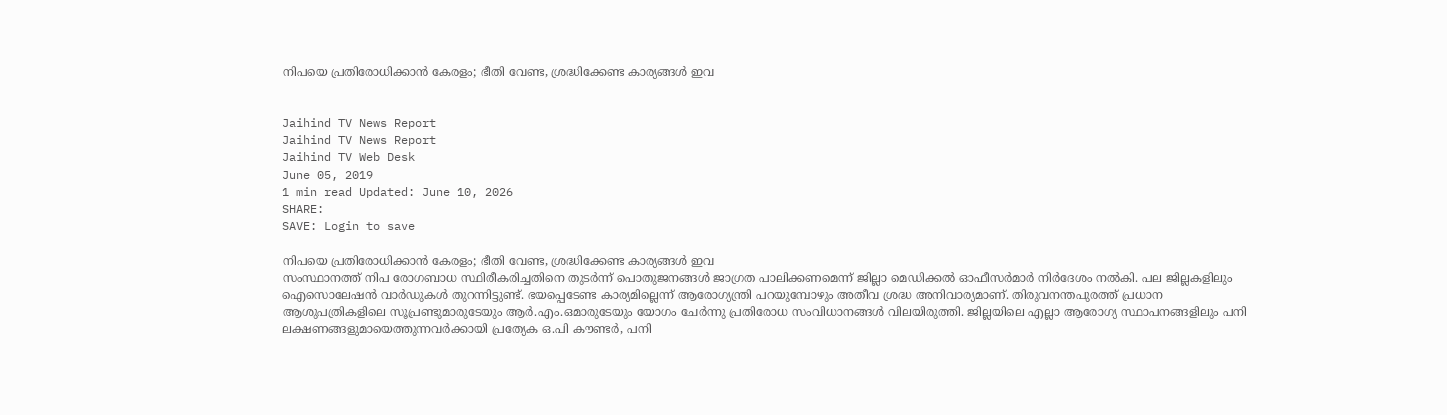നിപയെ പ്രതിരോധിക്കാന്‍ കേരളം; ഭീതി വേണ്ട, ശ്രദ്ധിക്കേണ്ട കാര്യങ്ങള്‍ ഇവ


Jaihind TV News Report
Jaihind TV News Report
Jaihind TV Web Desk
June 05, 2019
1 min read Updated: June 10, 2026
SHARE:
SAVE: Login to save

നിപയെ പ്രതിരോധിക്കാന്‍ കേരളം; ഭീതി വേണ്ട, ശ്രദ്ധിക്കേണ്ട കാര്യങ്ങള്‍ ഇവ
സംസ്ഥാനത്ത് നിപ രോഗബാധ സ്ഥിരീകരിച്ചതിനെ തുടർന്ന് പൊതുജനങ്ങൾ ജാഗ്രത പാലിക്കണമെന്ന് ജില്ലാ മെഡിക്കൽ ഓഫീസർമാർ നിർദേശം നൽകി. പല ജില്ലകളിലും ഐസൊലേഷൻ വാർഡുകൾ തുറന്നിട്ടുണ്ട്. ഭയപ്പെടേണ്ട കാര്യമില്ലെന്ന് ആരോഗ്യന്ത്രി പറയുമ്പോഴും അതീവ ശ്രദ്ധ അനിവാര്യമാണ്. തിരുവനന്തപുരത്ത് പ്രധാന ആശുപത്രികളിലെ സൂപ്രണ്ടുമാരുടേയും ആർ.എം.ഒമാരുടേയും യോഗം ചേർന്നു പ്രതിരോധ സംവിധാനങ്ങൾ വിലയിരുത്തി. ജില്ലയിലെ എല്ലാ ആരോഗ്യ സ്ഥാപനങ്ങളിലും പനി ലക്ഷണങ്ങളുമായെത്തുന്നവർക്കായി പ്രത്യേക ഒ.പി കൗണ്ടർ, പനി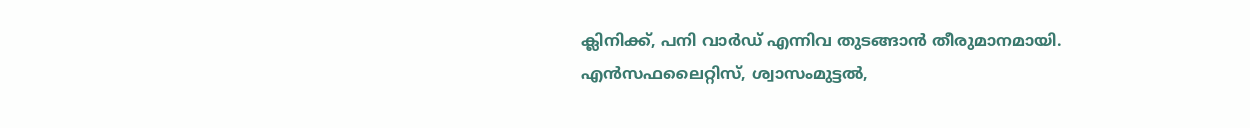ക്ലിനിക്ക്, പനി വാർഡ് എന്നിവ തുടങ്ങാൻ തീരുമാനമായി. എൻസഫലൈറ്റിസ്, ശ്വാസംമുട്ടൽ,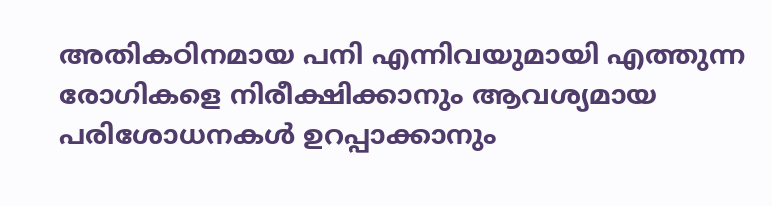അതികഠിനമായ പനി എന്നിവയുമായി എത്തുന്ന രോഗികളെ നിരീക്ഷിക്കാനും ആവശ്യമായ പരിശോധനകൾ ഉറപ്പാക്കാനും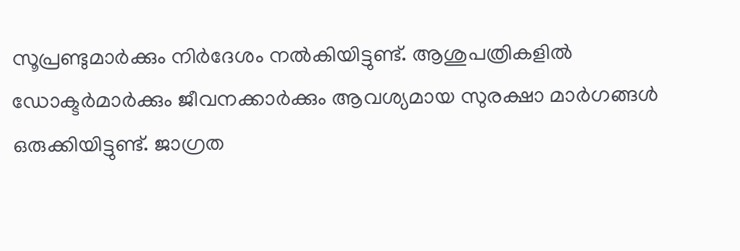സൂപ്രണ്ടുമാർക്കും നിർദേശം നൽകിയിട്ടുണ്ട്. ആശുപത്രികളിൽ ഡോക്ടർമാർക്കും ജീവനക്കാർക്കും ആവശ്യമായ സുരക്ഷാ മാർഗങ്ങൾ ഒരുക്കിയിട്ടുണ്ട്. ജാഗ്രത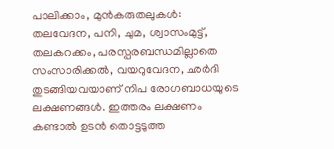പാലിക്കാം, മുന്‍കരുതലുകള്‍: തലവേദന, പനി, ചുമ, ശ്വാസംമുട്ട്, തലകറക്കം, പരസ്പരബന്ധമില്ലാതെ സംസാരിക്കൽ, വയറുവേദന, ഛർദി തുടങ്ങിയവയാണ് നിപ രോഗബാധയുടെ ലക്ഷണങ്ങൾ. ഇത്തരം ലക്ഷണം കണ്ടാൽ ഉടൻ തൊട്ടടുത്ത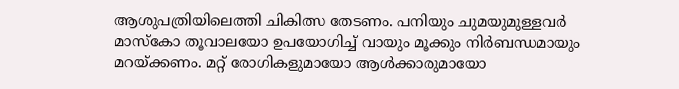ആശുപത്രിയിലെത്തി ചികിത്സ തേടണം. പനിയും ചുമയുമുള്ളവർ മാസ്‌കോ തൂവാലയോ ഉപയോഗിച്ച് വായും മൂക്കും നിർബന്ധമായും മറയ്ക്കണം. മറ്റ് രോഗികളുമായോ ആൾക്കാരുമായോ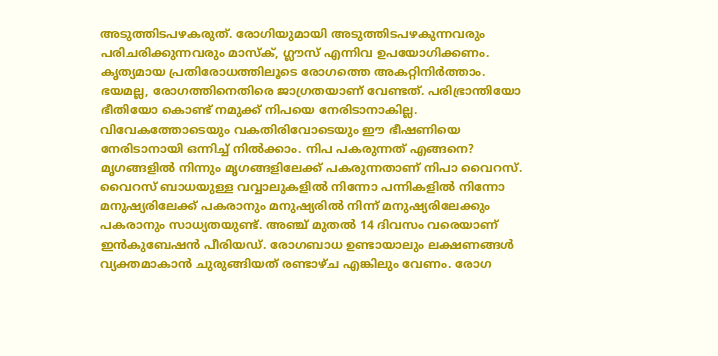അടുത്തിടപഴകരുത്. രോഗിയുമായി അടുത്തിടപഴകുന്നവരും പരിചരിക്കുന്നവരും മാസ്‌ക്, ഗ്ലൗസ് എന്നിവ ഉപയോഗിക്കണം. കൃത്യമായ പ്രതിരോധത്തിലൂടെ രോഗത്തെ അകറ്റിനിര്‍ത്താം. ഭയമല്ല, രോഗത്തിനെതിരെ ജാഗ്രതയാണ് വേണ്ടത്. പരിഭ്രാന്തിയോ ഭീതിയോ കൊണ്ട് നമുക്ക് നിപയെ നേരിടാനാകില്ല. വിവേകത്തോടെയും വകതിരിവോടെയും ഈ ഭീഷണിയെ നേരിടാനായി ഒന്നിച്ച് നിൽക്കാം. നിപ പകരുന്നത് എങ്ങനെ? മൃഗങ്ങളിൽ നിന്നും മൃഗങ്ങളിലേക്ക് പകരുന്നതാണ് നിപാ വൈറസ്. വൈറസ് ബാധയുള്ള വവ്വാലുകളിൽ നിന്നോ പന്നികളിൽ നിന്നോ മനുഷ്യരിലേക്ക് പകരാനും മനുഷ്യരിൽ നിന്ന് മനുഷ്യരിലേക്കും പകരാനും സാധ്യതയുണ്ട്. അഞ്ച് മുതൽ 14 ദിവസം വരെയാണ് ഇൻകുബേഷൻ പീരിയഡ്. രോഗബാധ ഉണ്ടായാലും ലക്ഷണങ്ങൾ വ്യക്തമാകാൻ ചുരുങ്ങിയത് രണ്ടാഴ്ച എങ്കിലും വേണം. രോഗ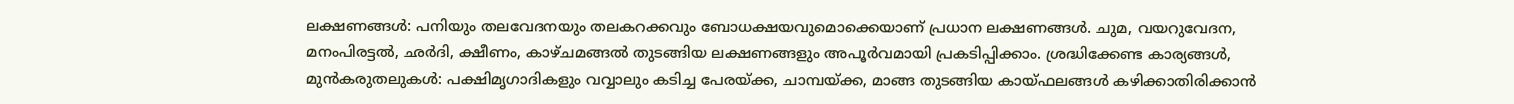ലക്ഷണങ്ങള്‍: പനിയും തലവേദനയും തലകറക്കവും ബോധക്ഷയവുമൊക്കെയാണ് പ്രധാന ലക്ഷണങ്ങൾ. ചുമ, വയറുവേദന, മനംപിരട്ടൽ, ഛർദി, ക്ഷീണം, കാഴ്ചമങ്ങൽ തുടങ്ങിയ ലക്ഷണങ്ങളും അപൂർവമായി പ്രകടിപ്പിക്കാം. ശ്രദ്ധിക്കേണ്ട കാര്യങ്ങള്‍, മുന്‍കരുതലുകള്‍: പക്ഷിമൃഗാദികളും വവ്വാലും കടിച്ച പേരയ്ക്ക, ചാമ്പയ്ക്ക, മാങ്ങ തുടങ്ങിയ കായ്ഫലങ്ങൾ കഴിക്കാതിരിക്കാൻ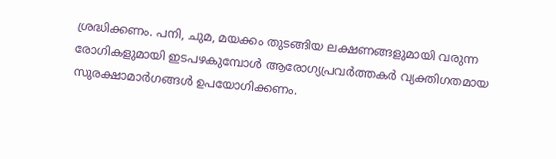ശ്രദ്ധിക്കണം. പനി, ചുമ, മയക്കം തുടങ്ങിയ ലക്ഷണങ്ങളുമായി വരുന്ന രോഗികളുമായി ഇടപഴകുമ്പോൾ ആരോഗ്യപ്രവർത്തകർ വ്യക്തിഗതമായ സുരക്ഷാമാർഗങ്ങൾ ഉപയോഗിക്കണം.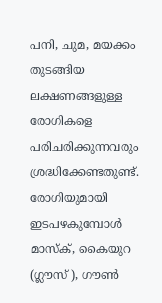പനി, ചുമ, മയക്കം തുടങ്ങിയ ലക്ഷണങ്ങളുള്ള രോഗികളെ പരിചരിക്കുന്നവരും ശ്രദ്ധിക്കേണ്ടതുണ്ട്. രോഗിയുമായി ഇടപഴകുമ്പോൾ മാസ്‌ക്, കൈയുറ (ഗ്ലൗസ് ), ഗൗൺ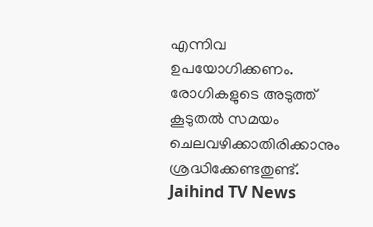എന്നിവ ഉപയോഗിക്കണം. രോഗികളുടെ അടുത്ത് കൂടുതൽ സമയം ചെലവഴിക്കാതിരിക്കാനും ശ്രദ്ധിക്കേണ്ടതുണ്ട്.
Jaihind TV News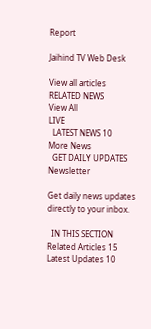Report

Jaihind TV Web Desk

View all articles
RELATED NEWS
View All
LIVE
  LATEST NEWS 10
More News
  GET DAILY UPDATES
Newsletter

Get daily news updates directly to your inbox.

  IN THIS SECTION
Related Articles 15
Latest Updates 10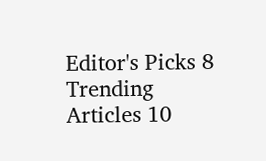Editor's Picks 8
Trending Articles 10